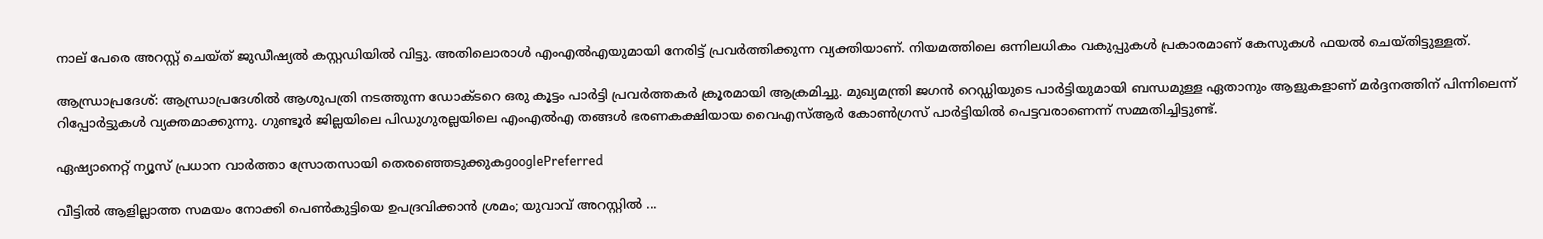നാല് പേരെ അറസ്റ്റ് ചെയ്ത് ജുഡീഷ്യൽ കസ്റ്റഡിയിൽ വിട്ടു. അതിലൊരാൾ എം‌എൽ‌എയുമായി നേരിട്ട് പ്രവർത്തിക്കുന്ന വ്യക്തിയാണ്. നിയമത്തിലെ ഒന്നിലധികം വകുപ്പുകൾ പ്രകാരമാണ് കേസുകൾ ഫയൽ ചെയ്തിട്ടുള്ളത്.

ആന്ധ്രാപ്രദേശ്: ആന്ധ്രാപ്രദേശിൽ ആശുപത്രി നടത്തുന്ന ഡോക്ടറെ ഒരു കൂട്ടം പാർട്ടി പ്രവർ‌ത്തകർ ക്രൂരമായി ആക്രമിച്ചു. മുഖ്യമന്ത്രി ജഗൻ റെഡ്ഡിയുടെ പാർട്ടിയുമായി ബന്ധമുള്ള ഏതാനും ആളുകളാണ് മർദ്ദനത്തിന് പിന്നിലെന്ന് റിപ്പോർട്ടുകൾ വ്യക്തമാക്കുന്നു. ഗുണ്ടൂർ ജില്ലയിലെ പിഡുഗുരല്ലയിലെ എം‌എൽ‌എ തങ്ങൾ ഭരണകക്ഷിയായ വൈ‌എസ്‌ആർ കോൺഗ്രസ് പാർട്ടിയിൽ പെട്ടവരാണെന്ന് സമ്മതിച്ചിട്ടുണ്ട്.

ഏഷ്യാനെറ്റ് ന്യൂസ് പ്രധാന വാർത്താ സ്രോതസായി തെരഞ്ഞെടുക്കുകgooglePreferred

വീട്ടില്‍ ആളില്ലാത്ത സമയം നോക്കി പെണ്‍കുട്ടിയെ ഉപദ്രവിക്കാന്‍ ശ്രമം; യുവാവ് അറസ്റ്റില്‍ ...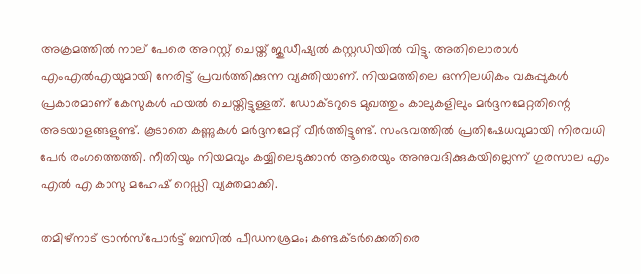അക്രമത്തിൽ നാല് പേരെ അറസ്റ്റ് ചെയ്ത് ജുഡീഷ്യൽ കസ്റ്റഡിയിൽ വിട്ടു. അതിലൊരാൾ എം‌എൽ‌എയുമായി നേരിട്ട് പ്രവർത്തിക്കുന്ന വ്യക്തിയാണ്. നിയമത്തിലെ ഒന്നിലധികം വകുപ്പുകൾ പ്രകാരമാണ് കേസുകൾ ഫയൽ ചെയ്തിട്ടുള്ളത്. ഡോക്ടറുടെ മുഖത്തും കാലുകളിലും മർദ്ദനമേറ്റതിന്റെ അടയാളങ്ങളുണ്ട്. കൂടാതെ കണ്ണുകൾ മർദ്ദനമേറ്റ് വീർത്തിട്ടുണ്ട്. സംഭവത്തിൽ പ്രതിഷേധവുമായി നിരവധി പേർ രംഗത്തെത്തി. നീതിയും നിയമവും കയ്യിലെടുക്കാൻ ആരെയും അനുവദിക്കുകയില്ലെന്ന് ഗുരസാല എം എൽ എ കാസു മഹേഷ് റെ‍ഡ്ഡി വ്യക്തമാക്കി.

തമിഴ്നാട് ട്രാൻസ്പോർട്ട് ബസിൽ പീഡനശ്രമം; കണ്ടക്ടർക്കെതിരെ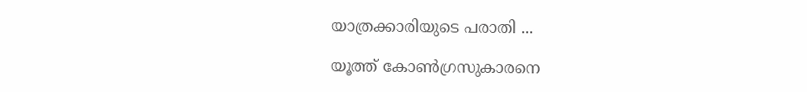യാത്രക്കാരിയുടെ പരാതി ...

യൂത്ത് കോണ്‍ഗ്രസുകാരനെ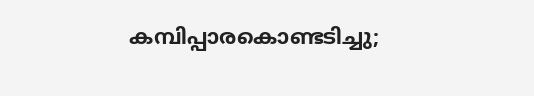കമ്പിപ്പാരകൊണ്ടടിച്ചു;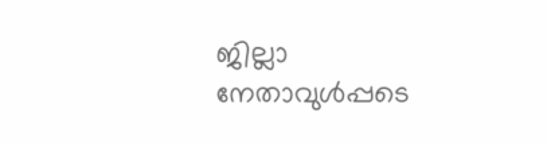ജില്ലാ നേതാവുള്‍പ്പടെ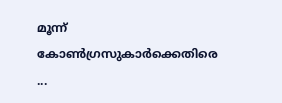മൂന്ന് കോണ്‍ഗ്രസുകാര്‍ക്കെതിരെ ...